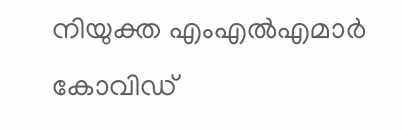നിയുക്ത എംഎല്‍എമാര്‍ കോവിഡ്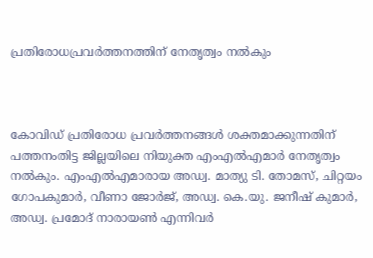പ്രതിരോധപ്രവര്‍ത്തനത്തിന് നേതൃത്വം നല്‍കും



കോവിഡ് പ്രതിരോധ പ്രവര്‍ത്തനങ്ങള്‍ ശക്തമാക്കുന്നതിന് പത്തനംതിട്ട ജില്ലയിലെ നിയുക്ത എംഎല്‍എമാര്‍ നേതൃത്വം നല്‍കും. എംഎല്‍എമാരായ അഡ്വ. മാത്യു ടി. തോമസ്, ചിറ്റയം ഗോപകുമാര്‍, വീണാ ജോര്‍ജ്, അഡ്വ. കെ.യു. ജനീഷ് കുമാര്‍, അഡ്വ. പ്രമോദ് നാരായണ്‍ എന്നിവര്‍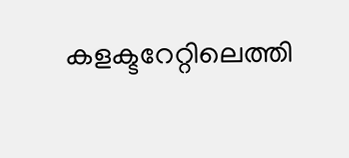കളക്ടറേറ്റിലെത്തി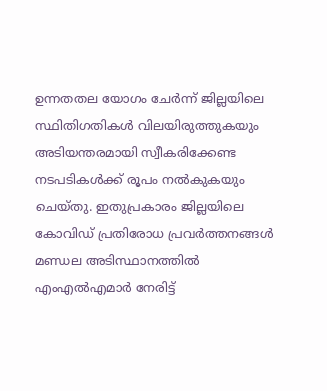ഉന്നതതല യോഗം ചേര്‍ന്ന് ജില്ലയിലെ സ്ഥിതിഗതികള്‍ വിലയിരുത്തുകയും അടിയന്തരമായി സ്വീകരിക്കേണ്ട നടപടികള്‍ക്ക് രൂപം നല്‍കുകയും ചെയ്തു. ഇതുപ്രകാരം ജില്ലയിലെ കോവിഡ് പ്രതിരോധ പ്രവര്‍ത്തനങ്ങള്‍ മണ്ഡല അടിസ്ഥാനത്തില്‍ എംഎല്‍എമാര്‍ നേരിട്ട്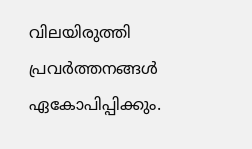വിലയിരുത്തി പ്രവര്‍ത്തനങ്ങള്‍ ഏകോപിപ്പിക്കും.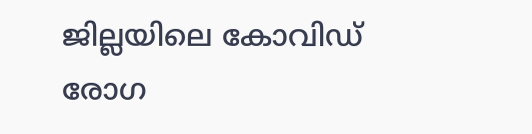ജില്ലയിലെ കോവിഡ് രോഗ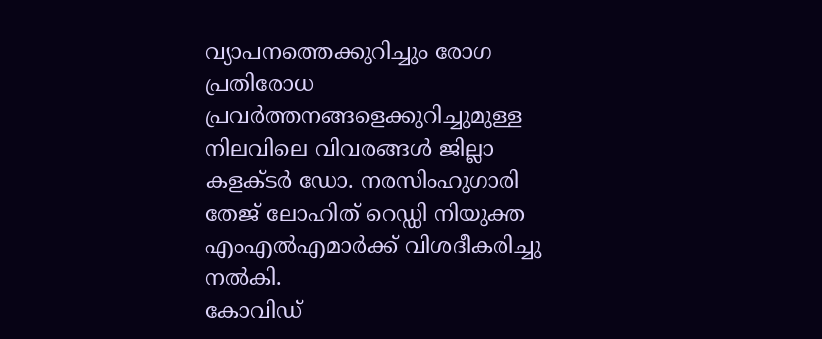വ്യാപനത്തെക്കുറിച്ചും രോഗ പ്രതിരോധ പ്രവര്‍ത്തനങ്ങളെക്കുറിച്ചുമുള്ള നിലവിലെ വിവരങ്ങള്‍ ജില്ലാ കളക്ടര്‍ ഡോ. നരസിംഹുഗാരി തേജ് ലോഹിത് റെഡ്ഡി നിയുക്ത എംഎല്‍എമാര്‍ക്ക് വിശദീകരിച്ചു നല്‍കി.
കോവിഡ്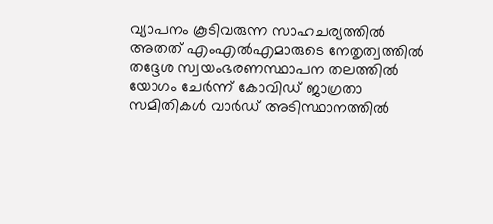വ്യാപനം കൂടിവരുന്ന സാഹചര്യത്തില്‍ അതത് എംഎല്‍എമാരുടെ നേതൃത്വത്തില്‍ തദ്ദേശ സ്വയംഭരണസ്ഥാപന തലത്തില്‍ യോഗം ചേര്‍ന്ന് കോവിഡ് ജാഗ്രതാ സമിതികള്‍ വാര്‍ഡ് അടിസ്ഥാനത്തില്‍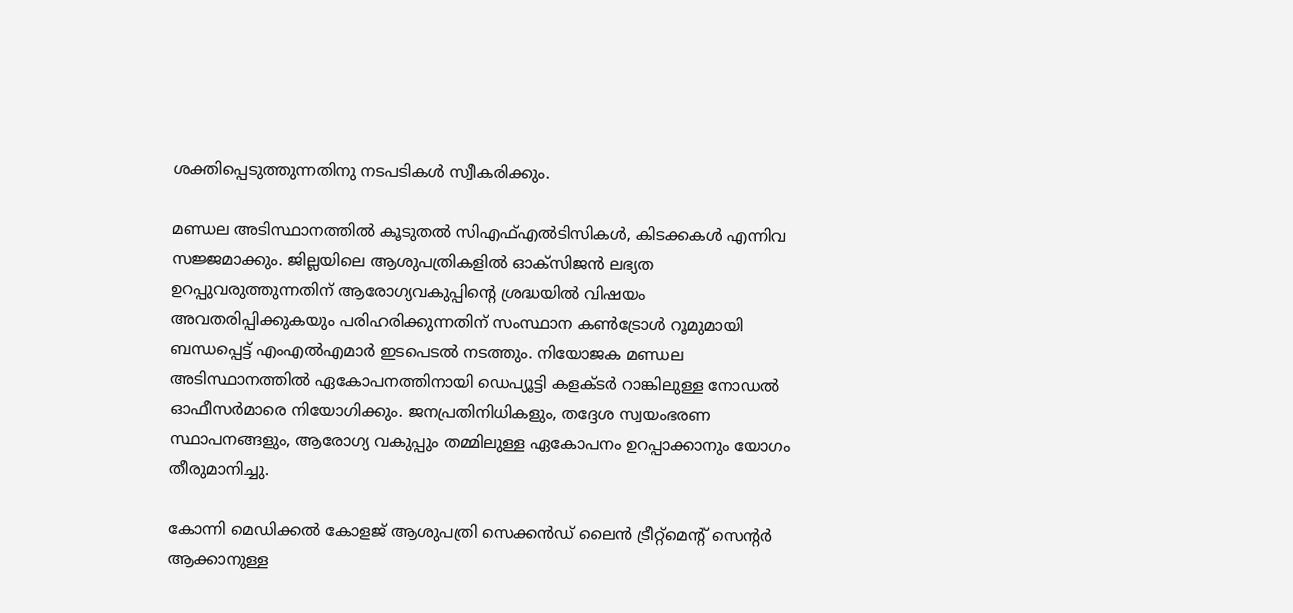ശക്തിപ്പെടുത്തുന്നതിനു നടപടികള്‍ സ്വീകരിക്കും.

മണ്ഡല അടിസ്ഥാനത്തില്‍ കൂടുതല്‍ സിഎഫ്എല്‍ടിസികള്‍, കിടക്കകള്‍ എന്നിവ സജ്ജമാക്കും. ജില്ലയിലെ ആശുപത്രികളില്‍ ഓക്‌സിജന്‍ ലഭ്യത ഉറപ്പുവരുത്തുന്നതിന് ആരോഗ്യവകുപ്പിന്റെ ശ്രദ്ധയില്‍ വിഷയം അവതരിപ്പിക്കുകയും പരിഹരിക്കുന്നതിന് സംസ്ഥാന കണ്‍ട്രോള്‍ റൂമുമായി ബന്ധപ്പെട്ട് എംഎല്‍എമാര്‍ ഇടപെടല്‍ നടത്തും. നിയോജക മണ്ഡല അടിസ്ഥാനത്തില്‍ ഏകോപനത്തിനായി ഡെപ്യൂട്ടി കളക്ടര്‍ റാങ്കിലുള്ള നോഡല്‍ ഓഫീസര്‍മാരെ നിയോഗിക്കും. ജനപ്രതിനിധികളും, തദ്ദേശ സ്വയംഭരണ സ്ഥാപനങ്ങളും, ആരോഗ്യ വകുപ്പും തമ്മിലുള്ള ഏകോപനം ഉറപ്പാക്കാനും യോഗം തീരുമാനിച്ചു.

കോന്നി മെഡിക്കല്‍ കോളജ് ആശുപത്രി സെക്കന്‍ഡ് ലൈന്‍ ട്രീറ്റ്‌മെന്റ് സെന്റര്‍ ആക്കാനുള്ള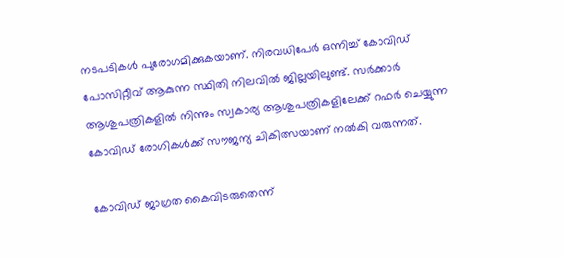നടപടികള്‍ പുരോഗമിക്കുകയാണ്. നിരവധിപേര്‍ ഒന്നിച്ച് കോവിഡ് പോസിറ്റീവ് ആകുന്ന സ്ഥിതി നിലവില്‍ ജില്ലയിലുണ്ട്. സര്‍ക്കാര്‍ ആശുപത്രികളില്‍ നിന്നും സ്വകാര്യ ആശുപത്രികളിലേക്ക് റഫര്‍ ചെയ്യുന്ന കോവിഡ് രോഗികള്‍ക്ക് സൗജന്യ ചികിത്സയാണ് നല്‍കി വരുന്നത്.

കോവിഡ് ജാഗ്രത കൈവിടരുതെന്ന്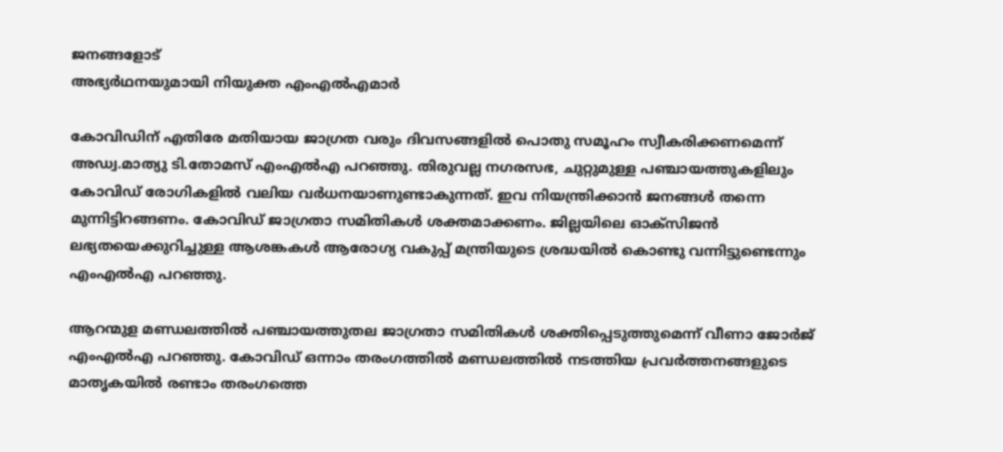ജനങ്ങളോട്
അഭ്യര്‍ഥനയുമായി നിയുക്ത എംഎല്‍എമാര്‍

കോവിഡിന് എതിരേ മതിയായ ജാഗ്രത വരും ദിവസങ്ങളില്‍ പൊതു സമൂഹം സ്വീകരിക്കണമെന്ന് അഡ്വ.മാത്യു ടി.തോമസ് എംഎല്‍എ പറഞ്ഞു. തിരുവല്ല നഗരസഭ, ചുറ്റുമുള്ള പഞ്ചായത്തുകളിലും കോവിഡ് രോഗികളില്‍ വലിയ വര്‍ധനയാണുണ്ടാകുന്നത്. ഇവ നിയന്ത്രിക്കാന്‍ ജനങ്ങള്‍ തന്നെ മുന്നിട്ടിറങ്ങണം. കോവിഡ് ജാഗ്രതാ സമിതികള്‍ ശക്തമാക്കണം. ജില്ലയിലെ ഓക്‌സിജന്‍ ലഭ്യതയെക്കുറിച്ചുള്ള ആശങ്കകള്‍ ആരോഗ്യ വകുപ്പ് മന്ത്രിയുടെ ശ്രദ്ധയില്‍ കൊണ്ടു വന്നിട്ടുണ്ടെന്നും എംഎല്‍എ പറഞ്ഞു.

ആറന്മുള മണ്ഡലത്തില്‍ പഞ്ചായത്തുതല ജാഗ്രതാ സമിതികള്‍ ശക്തിപ്പെടുത്തുമെന്ന് വീണാ ജോര്‍ജ് എംഎല്‍എ പറഞ്ഞു. കോവിഡ് ഒന്നാം തരംഗത്തില്‍ മണ്ഡലത്തില്‍ നടത്തിയ പ്രവര്‍ത്തനങ്ങളുടെ മാതൃകയില്‍ രണ്ടാം തരംഗത്തെ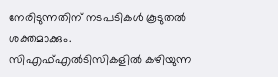നേരിടുന്നതിന് നടപടികള്‍ കൂടുതല്‍ ശക്തമാക്കും. സിഎഫ്എല്‍ടിസികളില്‍ കഴിയുന്ന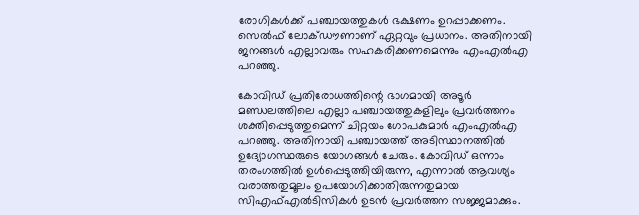രോഗികള്‍ക്ക് പഞ്ചായത്തുകള്‍ ഭക്ഷണം ഉറപ്പാക്കണം. സെല്‍ഫ് ലോക്ഡൗണാണ് ഏറ്റവും പ്രധാനം. അതിനായി ജനങ്ങള്‍ എല്ലാവരും സഹകരിക്കണമെന്നും എംഎല്‍എ പറഞ്ഞു.

കോവിഡ് പ്രതിരോധത്തിന്റെ ഭാഗമായി അടൂര്‍ മണ്ഡലത്തിലെ എല്ലാ പഞ്ചായത്തുകളിലും പ്രവര്‍ത്തനം ശക്തിപ്പെടുത്തുമെന്ന് ചിറ്റയം ഗോപകുമാര്‍ എംഎല്‍എ പറഞ്ഞു. അതിനായി പഞ്ചായത്ത് അടിസ്ഥാനത്തില്‍ ഉദ്യോഗസ്ഥരുടെ യോഗങ്ങള്‍ ചേരും. കോവിഡ് ഒന്നാം തരംഗത്തില്‍ ഉള്‍പ്പെടുത്തിയിരുന്ന, എന്നാല്‍ ആവശ്യം വരാത്തതുമൂലം ഉപയോഗിക്കാതിരുന്നതുമായ സിഎഫ്എല്‍ടിസികള്‍ ഉടന്‍ പ്രവര്‍ത്തന സജ്ജമാക്കും.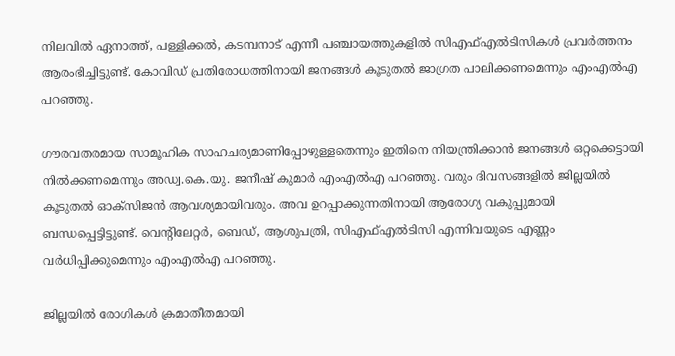നിലവില്‍ ഏനാത്ത്, പള്ളിക്കല്‍, കടമ്പനാട് എന്നീ പഞ്ചായത്തുകളില്‍ സിഎഫ്എല്‍ടിസികള്‍ പ്രവര്‍ത്തനം ആരംഭിച്ചിട്ടുണ്ട്. കോവിഡ് പ്രതിരോധത്തിനായി ജനങ്ങള്‍ കൂടുതല്‍ ജാഗ്രത പാലിക്കണമെന്നും എംഎല്‍എ പറഞ്ഞു.

ഗൗരവതരമായ സാമൂഹിക സാഹചര്യമാണിപ്പോഴുള്ളതെന്നും ഇതിനെ നിയന്ത്രിക്കാന്‍ ജനങ്ങള്‍ ഒറ്റക്കെട്ടായി നില്‍ക്കണമെന്നും അഡ്വ.കെ.യു. ജനീഷ് കുമാര്‍ എംഎല്‍എ പറഞ്ഞു. വരും ദിവസങ്ങളില്‍ ജില്ലയില്‍ കൂടുതല്‍ ഓക്‌സിജന്‍ ആവശ്യമായിവരും. അവ ഉറപ്പാക്കുന്നതിനായി ആരോഗ്യ വകുപ്പുമായി ബന്ധപ്പെട്ടിട്ടുണ്ട്. വെന്റിലേറ്റര്‍, ബെഡ്, ആശുപത്രി, സിഎഫ്എല്‍ടിസി എന്നിവയുടെ എണ്ണം വര്‍ധിപ്പിക്കുമെന്നും എംഎല്‍എ പറഞ്ഞു.

ജില്ലയില്‍ രോഗികള്‍ ക്രമാതീതമായി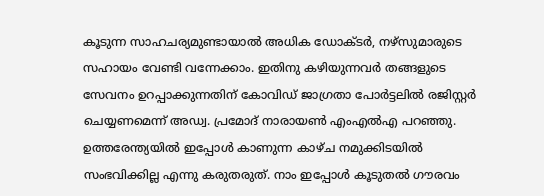കൂടുന്ന സാഹചര്യമുണ്ടായാല്‍ അധിക ഡോക്ടര്‍, നഴ്‌സുമാരുടെ സഹായം വേണ്ടി വന്നേക്കാം. ഇതിനു കഴിയുന്നവര്‍ തങ്ങളുടെ സേവനം ഉറപ്പാക്കുന്നതിന് കോവിഡ് ജാഗ്രതാ പോര്‍ട്ടലില്‍ രജിസ്റ്റര്‍ ചെയ്യണമെന്ന് അഡ്വ. പ്രമോദ് നാരായണ്‍ എംഎല്‍എ പറഞ്ഞു. ഉത്തരേന്ത്യയില്‍ ഇപ്പോള്‍ കാണുന്ന കാഴ്ച നമുക്കിടയില്‍ സംഭവിക്കില്ല എന്നു കരുതരുത്. നാം ഇപ്പോള്‍ കൂടുതല്‍ ഗൗരവം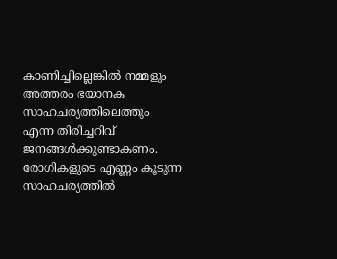കാണിച്ചില്ലെങ്കില്‍ നമ്മളും അത്തരം ഭയാനക സാഹചര്യത്തിലെത്തും എന്ന തിരിച്ചറിവ് ജനങ്ങള്‍ക്കുണ്ടാകണം. രോഗികളുടെ എണ്ണം കൂടുന്ന സാഹചര്യത്തില്‍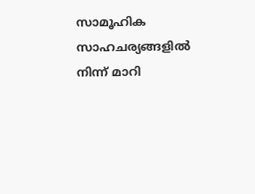സാമൂഹിക സാഹചര്യങ്ങളില്‍ നിന്ന് മാറി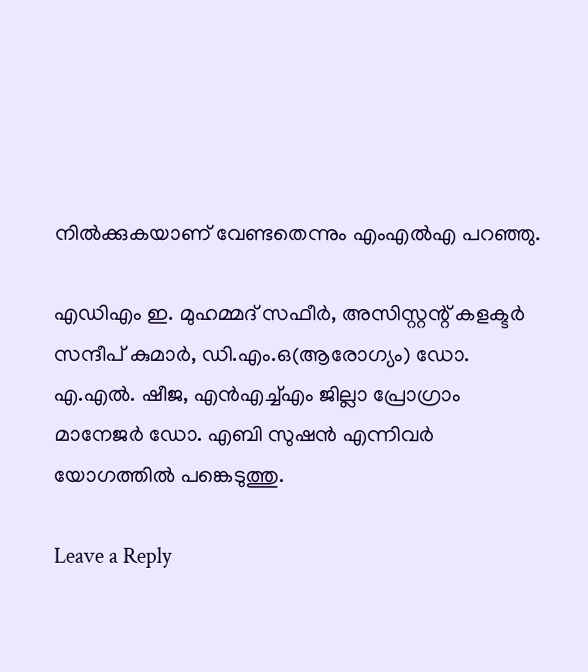നില്‍ക്കുകയാണ് വേണ്ടതെന്നും എംഎല്‍എ പറഞ്ഞു.

എഡിഎം ഇ. മുഹമ്മദ് സഫീര്‍, അസിസ്റ്റന്റ് കളക്ടര്‍ സന്ദീപ് കുമാര്‍, ഡി.എം.ഒ(ആരോഗ്യം) ഡോ. എ.എല്‍. ഷീജ, എന്‍എച്ച്എം ജില്ലാ പ്രോഗ്രാം മാനേജര്‍ ഡോ. എബി സുഷന്‍ എന്നിവര്‍ യോഗത്തില്‍ പങ്കെടുത്തു.

Leave a Reply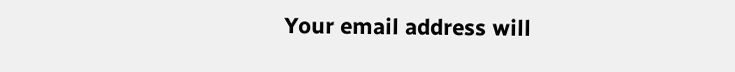Your email address will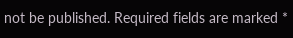not be published. Required fields are marked *